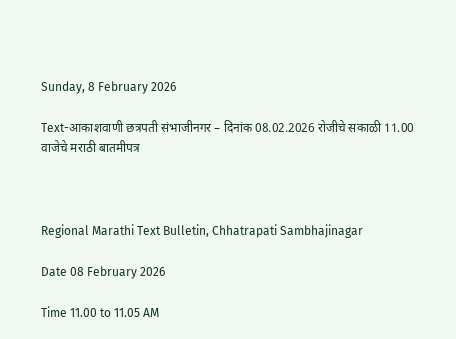Sunday, 8 February 2026

Text-आकाशवाणी छत्रपती संभाजीनगर – दिनांक 08.02.2026 रोजीचे सकाळी 11.00 वाजेचे मराठी बातमीपत्र



Regional Marathi Text Bulletin, Chhatrapati Sambhajinagar

Date 08 February 2026

Time 11.00 to 11.05 AM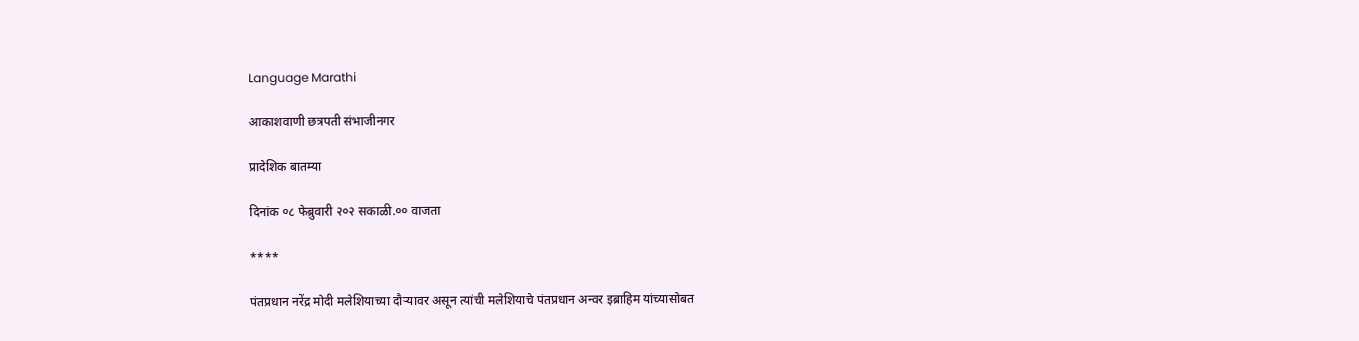Language Marathi

आकाशवाणी छत्रपती संभाजीनगर

प्रादेशिक बातम्या

दिनांक ०८ फेब्रुवारी २०२ सकाळी.०० वाजता

****

पंतप्रधान नरेंद्र मोदी मलेशियाच्या दौऱ्यावर असून त्यांची मलेशियाचे पंतप्रधान अन्वर इब्राहिम यांच्यासोबत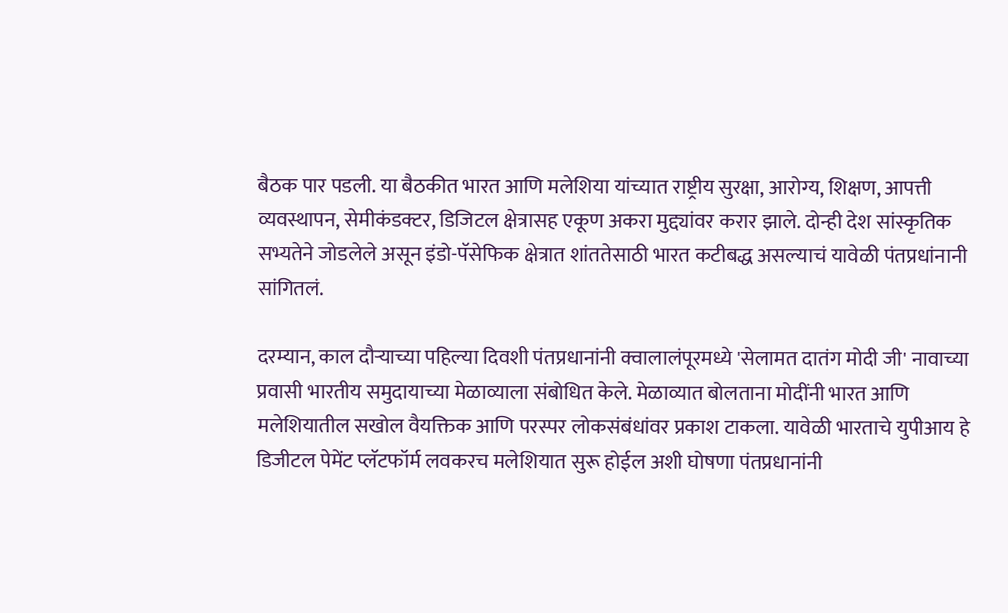बैठक पार पडली. या बैठकीत भारत आणि मलेशिया यांच्यात राष्ट्रीय सुरक्षा, आरोग्य, शिक्षण, आपत्ती व्यवस्थापन, सेमीकंडक्टर, डिजिटल क्षेत्रासह एकूण अकरा मुद्द्यांवर करार झाले. दोन्ही देश सांस्कृतिक सभ्यतेने जोडलेले असून इंडो-पॅसेफिक क्षेत्रात शांततेसाठी भारत कटीबद्ध असल्याचं यावेळी पंतप्रधांनानी सांगितलं.

दरम्यान, काल दौऱ्याच्या पहिल्या दिवशी पंतप्रधानांनी क्वालालंपूरमध्ये 'सेलामत दातंग मोदी जी' नावाच्या प्रवासी भारतीय समुदायाच्या मेळाव्याला संबोधित केले. मेळाव्यात बोलताना मोदींनी भारत आणि मलेशियातील सखोल वैयक्तिक आणि परस्पर लोकसंबंधांवर प्रकाश टाकला. यावेळी भारताचे युपीआय हे डिजीटल पेमेंट प्लॅटफॉर्म लवकरच मलेशियात सुरू होईल अशी घोषणा पंतप्रधानांनी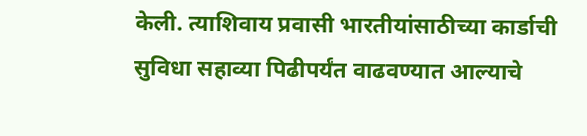केली. त्याशिवाय प्रवासी भारतीयांसाठीच्या कार्डाची सुविधा सहाव्या पिढीपर्यंत वाढवण्यात आल्याचे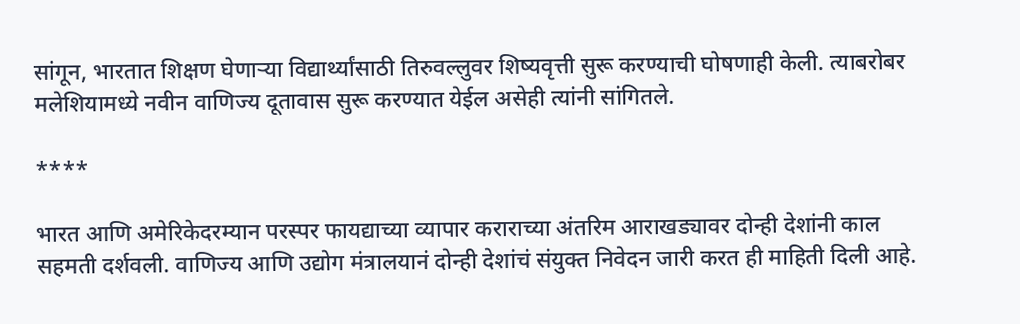सांगून, भारतात शिक्षण घेणाऱ्या विद्यार्थ्यांसाठी तिरुवल्लुवर शिष्यवृत्ती सुरू करण्याची घोषणाही केली. त्याबरोबर मलेशियामध्ये नवीन वाणिज्य दूतावास सुरू करण्यात येईल असेही त्यांनी सांगितले.

****

भारत आणि अमेरिकेदरम्यान परस्पर फायद्याच्या व्यापार कराराच्या अंतरिम आराखड्यावर दोन्ही देशांनी काल सहमती दर्शवली. वाणिज्य आणि उद्योग मंत्रालयानं दोन्ही देशांचं संयुक्त निवेदन जारी करत ही माहिती दिली आहे.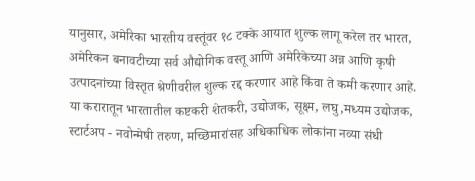यानुसार, अमेरिका भारतीय वस्तूंवर १८ टक्के आयात शुल्क लागू करेल तर भारत, अमेरिकन बनावटीच्या सर्व औद्योगिक वस्तू आणि अमेरिकेच्या अन्न आणि कृषी उत्पादनांच्या विस्तृत श्रेणीवरील शुल्क रद्द करणार आहे किंवा ते कमी करणार आहे. या करारातून भारतातील कष्टकरी शेतकरी, उद्योजक, सूक्ष्म, लघु,मध्यम उद्योजक, स्टार्टअप - नवोन्मेषी तरुण, मच्छिमारांसह अधिकाधिक लोकांना नव्या संधी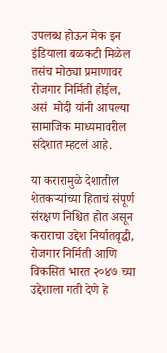उपलब्ध होऊन मेक इन इंडियाला बळकटी मिळेल तसंच मोठ्या प्रमाणावर रोजगार निर्मिती होईल, असं  मोदी यांनी आपल्या सामाजिक माध्यमावरील संदेशात म्हटलं आहे.

या करारामुळे देशातील शेतकऱ्यांच्या हिताचं संपूर्ण संरक्षण निश्चित होत असून कराराचा उद्देश निर्यातवृद्धी, रोजगार निर्मिती आणि विकसित भारत २०४७ च्या उद्देशाला गती देणे हे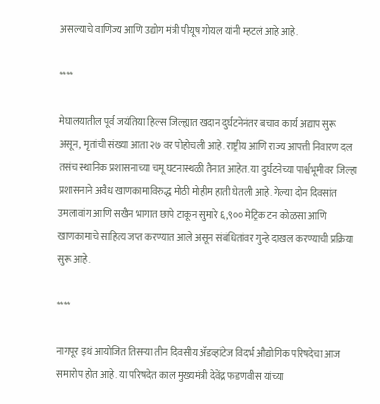असल्याचे वाणिज्य आणि उद्योग मंत्री पीयूष गोयल यांनी म्हटलं आहे आहे.

****

मेघालयातील पूर्व जयंतिया हिल्स जिल्ह्यात खदान दुर्घटनेनंतर बचाव कार्य अद्याप सुरू असून, मृतांची संख्या आता २७ वर पोहोचली आहे. राष्ट्रीय आणि राज्य आपत्ती निवारण दल तसंच स्थानिक प्रशासनाच्या चमू घटनास्थळी तैनात आहेत. या दुर्घटनेच्या पार्श्वभूमीवर जिल्हा प्रशासनाने अवैध खाणकामाविरुद्ध मोठी मोहीम हाती घेतली आहे. गेल्या दोन दिवसांत उमलावांग आणि सखैन भागात छापे टाकून सुमारे ६,९०० मेट्रिक टन कोळसा आणि खाणकामाचे साहित्य जप्त करण्यात आले असून संबंधितांवर गुन्हे दाखल करण्याची प्रक्रिया सुरू आहे.

****

नागपूर इथं आयोजित तिसऱ्या तीन दिवसीय ॲडव्हांटेज विदर्भ औद्योगिक परिषदेचा आज समारोप होत आहे. या परिषदेत काल मुख्यमंत्री देवेंद्र फडणवीस यांच्या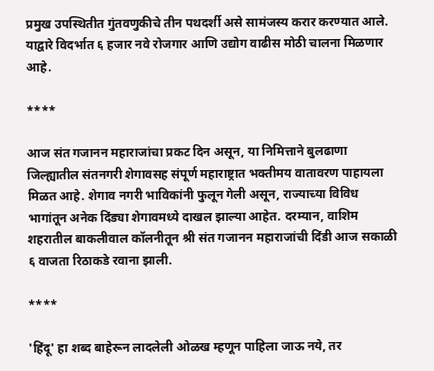प्रमुख उपस्थितीत गुंतवणुकीचे तीन पथदर्शी असे सामंजस्य करार करण्यात आले. याद्वारे विदर्भात ६ हजार नवे रोजगार आणि उद्योग वाढीस मोठी चालना मिळणार आहे.

****

आज संत गजानन महाराजांचा प्रकट दिन असून, या निमित्ताने बुलढाणा जिल्ह्यातील संतनगरी शेगावसह संपूर्ण महाराष्ट्रात भक्तीमय वातावरण पाहायला मिळत आहे. शेगाव नगरी भाविकांनी फुलून गेली असून, राज्याच्या विविध भागांतून अनेक दिंड्या शेगावमध्ये दाखल झाल्या आहेत. दरम्यान, वाशिम शहरातील बाकलीवाल कॉलनीतून श्री संत गजानन महाराजांची दिंडी आज सकाळी ६ वाजता रिठाकडे रवाना झाली.

****

'हिंदू' हा शब्द बाहेरून लादलेली ओळख म्हणून पाहिला जाऊ नये, तर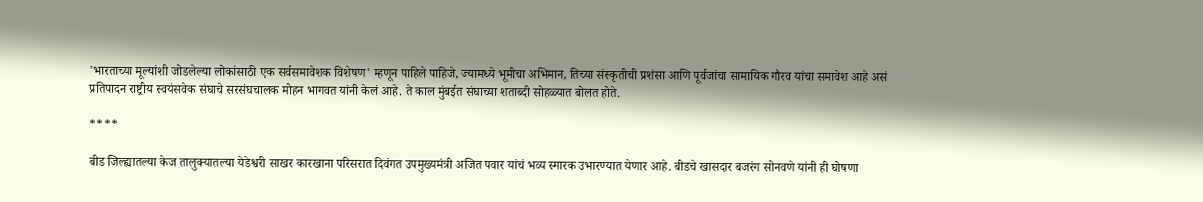'भारताच्या मूल्यांशी जोडलेल्या लोकांसाठी एक सर्वसमावेशक विशेषण' म्हणून पाहिले पाहिजे, ज्यामध्ये भूमीचा अभिमान, तिच्या संस्कृतीची प्रशंसा आणि पूर्वजांचा सामायिक गौरव यांचा समावेश आहे असं प्रतिपादन राष्ट्रीय स्वयंसवेक संघाचे सरसंघचालक मोहन भागवत यांनी केलं आहे. ते काल मुंबईत संघाच्या शताब्दी सोहळ्यात बोलत होते.

****

बीड जिल्ह्यातल्या केज तालुक्यातल्या येडेश्वरी साखर कारखाना परिसरात दिवंगत उपमुख्यमंत्री अजित पवार यांचं भव्य स्मारक उभारण्यात येणार आहे. बीडचे खासदार बजरंग सोनवणे यांनी ही घोषणा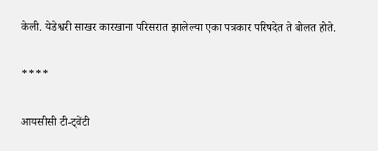केली. येडेश्वरी साखर कारखाना परिसरात झालेल्या एका पत्रकार परिषदेत ते बोलत होते.

****

आयसीसी टी-ट्वेंटी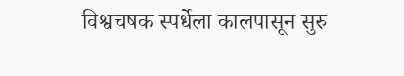विश्वचषक स्पर्धेला कालपासून सुरु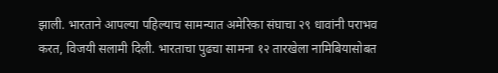झाली. भारताने आपल्या पहिल्याच सामन्यात अमेरिका संघाचा २९ धावांनी पराभव करत, विजयी सलामी दिली. भारताचा पुढचा सामना १२ तारखेला नामिबियासोबत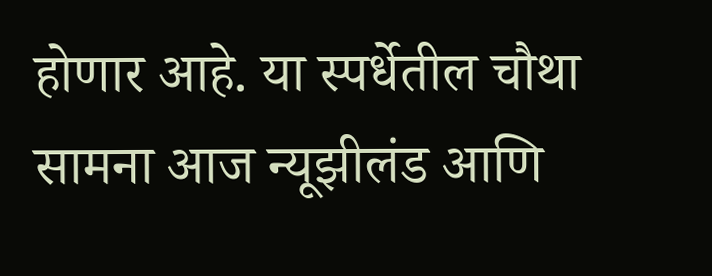होणार आहे. या स्पर्धेतील चौथा सामना आज न्यूझीलंड आणि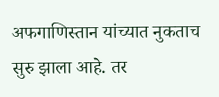अफगाणिस्तान यांच्यात नुकताच सुरु झाला आहे. तर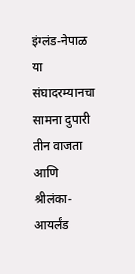इंग्लंड-नेपाळ या संघादरम्यानचा सामना दुपारी तीन वाजता आणि श्रीलंका-आयर्लंड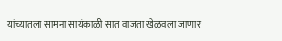यांच्यातला सामना सायंकाळी सात वाजता खेळवला जाणार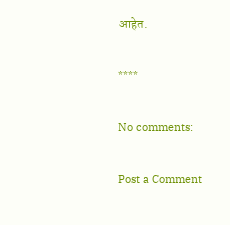आहेत.

****

No comments:

Post a Comment